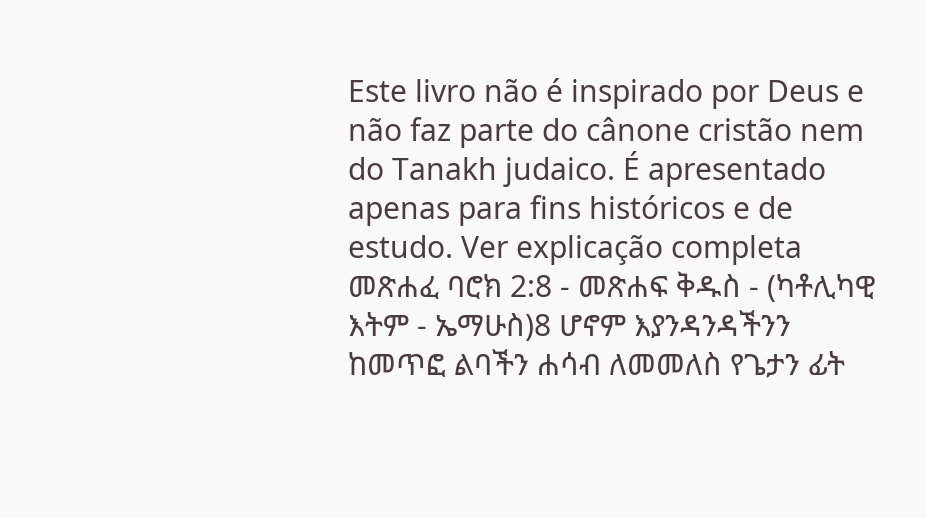Este livro não é inspirado por Deus e não faz parte do cânone cristão nem do Tanakh judaico. É apresentado apenas para fins históricos e de estudo. Ver explicação completa መጽሐፈ ባሮክ 2:8 - መጽሐፍ ቅዱስ - (ካቶሊካዊ እትም - ኤማሁስ)8 ሆኖም እያንዳንዳችንን ከመጥፎ ልባችን ሐሳብ ለመመለስ የጌታን ፊት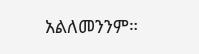አልለመንንም።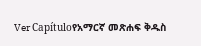Ver Capítuloየአማርኛ መጽሐፍ ቅዱስ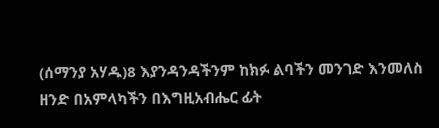(ሰማንያ አሃዱ)8 እያንዳንዳችንም ከክፉ ልባችን መንገድ እንመለስ ዘንድ በአምላካችን በእግዚአብሔር ፊት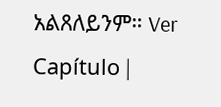አልጸለይንም። Ver Capítulo |